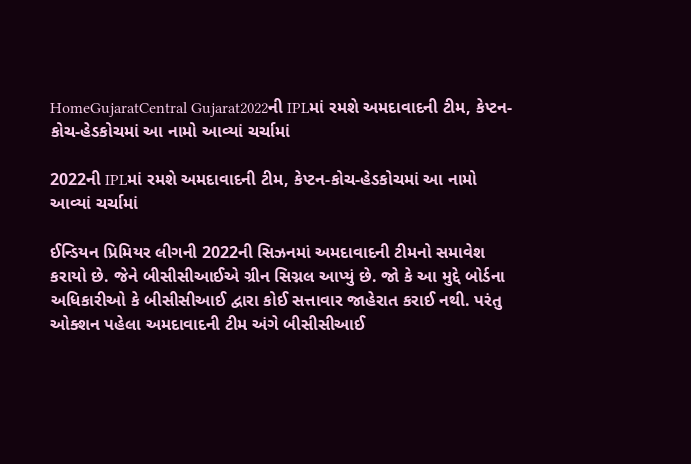HomeGujaratCentral Gujarat2022ની IPLમાં રમશે અમદાવાદની ટીમ, કેપ્ટન-કોચ-હેડકોચમાં આ નામો આવ્યાં ચર્ચામાં

2022ની IPLમાં રમશે અમદાવાદની ટીમ, કેપ્ટન-કોચ-હેડકોચમાં આ નામો આવ્યાં ચર્ચામાં

ઈન્ડિયન પ્રિમિયર લીગની 2022ની સિઝનમાં અમદાવાદની ટીમનો સમાવેશ કરાયો છે. જેને બીસીસીઆઈએ ગ્રીન સિગ્નલ આપ્યું છે. જો કે આ મુદ્દે બોર્ડના અધિકારીઓ કે બીસીસીઆઈ દ્વારા કોઈ સત્તાવાર જાહેરાત કરાઈ નથી. પરંતુ ઓક્શન પહેલા અમદાવાદની ટીમ અંગે બીસીસીઆઈ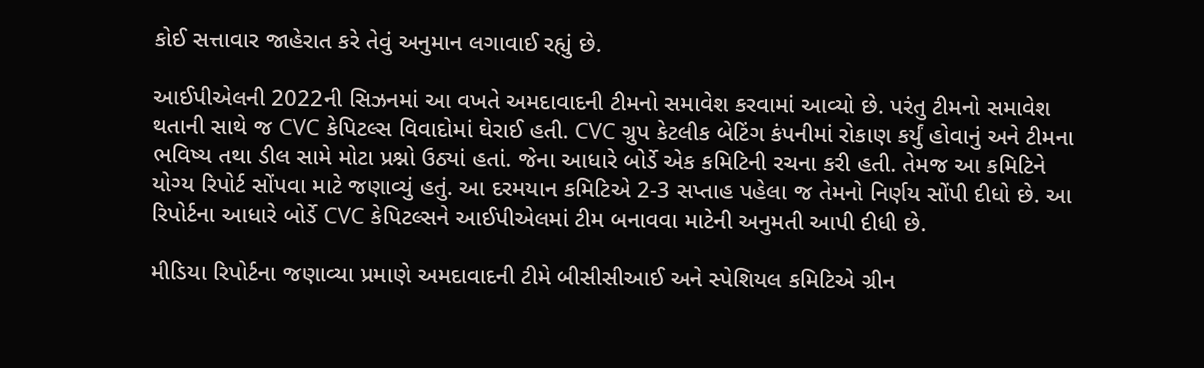કોઈ સત્તાવાર જાહેરાત કરે તેવું અનુમાન લગાવાઈ રહ્યું છે.

આઈપીએલની 2022ની સિઝનમાં આ વખતે અમદાવાદની ટીમનો સમાવેશ કરવામાં આવ્યો છે. પરંતુ ટીમનો સમાવેશ થતાની સાથે જ CVC કેપિટલ્સ વિવાદોમાં ઘેરાઈ હતી. CVC ગ્રુપ કેટલીક બેટિંગ કંપનીમાં રોકાણ કર્યું હોવાનું અને ટીમના ભવિષ્ય તથા ડીલ સામે મોટા પ્રશ્નો ઉઠ્યાં હતાં. જેના આધારે બોર્ડે એક કમિટિની રચના કરી હતી. તેમજ આ કમિટિને યોગ્ય રિપોર્ટ સોંપવા માટે જણાવ્યું હતું. આ દરમયાન કમિટિએ 2-3 સપ્તાહ પહેલા જ તેમનો નિર્ણય સોંપી દીધો છે. આ રિપોર્ટના આધારે બોર્ડે CVC કેપિટલ્સને આઈપીએલમાં ટીમ બનાવવા માટેની અનુમતી આપી દીધી છે.

મીડિયા રિપોર્ટના જણાવ્યા પ્રમાણે અમદાવાદની ટીમે બીસીસીઆઈ અને સ્પેશિયલ કમિટિએ ગ્રીન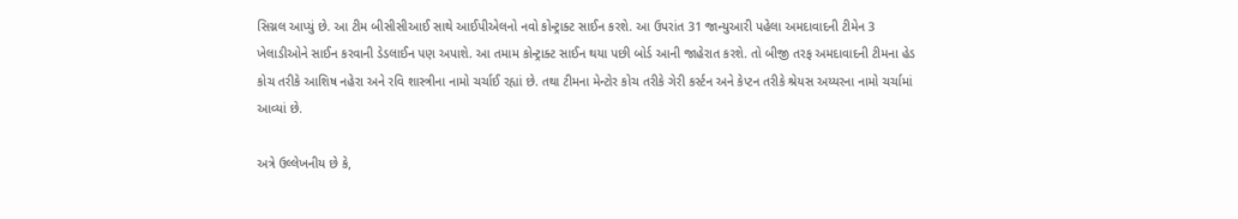સિગ્નલ આપ્યું છે. આ ટીમ બીસીસીઆઈ સાથે આઈપીએલનો નવો કોન્ટ્રાક્ટ સાઈન કરશે. આ ઉપરાંત 31 જાન્યુઆરી પહેલા અમદાવાદની ટીમેન 3 ખેલાડીઓને સાઈન કરવાની ડેડલાઈન પણ અપાશે. આ તમામ કોન્ટ્રાક્ટ સાઈન થયા પછી બોર્ડ આની જાહેરાત કરશે. તો બીજી તરફ અમદાવાદની ટીમના હેડ કોચ તરીકે આશિષ નહેરા અને રવિ શાસ્ત્રીના નામો ચર્ચાઈ રહ્યાં છે. તથા ટીમના મેન્ટોર કોચ તરીકે ગેરી કર્સ્ટન અને કેપ્ટન તરીકે શ્રેયસ અય્યરના નામો ચર્ચામાં આવ્યાં છે.

અત્રે ઉલ્લેખનીય છે કે,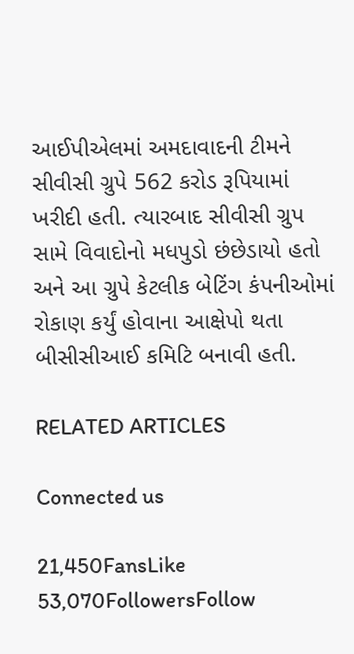આઈપીએલમાં અમદાવાદની ટીમને સીવીસી ગ્રુપે 562 કરોડ રૂપિયામાં ખરીદી હતી. ત્યારબાદ સીવીસી ગ્રુપ સામે વિવાદોનો મધપુડો છંછેડાયો હતો અને આ ગ્રુપે કેટલીક બેટિંગ કંપનીઓમાં રોકાણ કર્યું હોવાના આક્ષેપો થતા બીસીસીઆઈ કમિટિ બનાવી હતી.

RELATED ARTICLES

Connected us

21,450FansLike
53,070FollowersFollow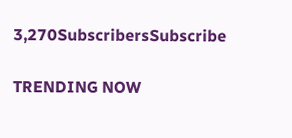3,270SubscribersSubscribe

TRENDING NOW